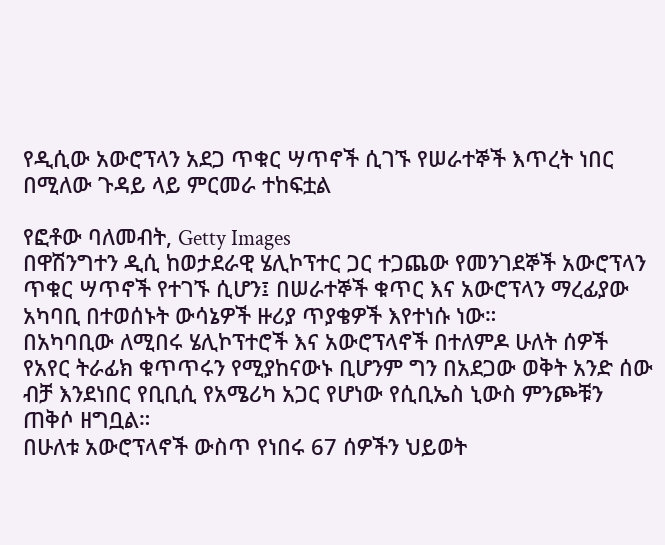የዲሲው አውሮፕላን አደጋ ጥቁር ሣጥኖች ሲገኙ የሠራተኞች እጥረት ነበር በሚለው ጉዳይ ላይ ምርመራ ተከፍቷል

የፎቶው ባለመብት, Getty Images
በዋሽንግተን ዲሲ ከወታደራዊ ሄሊኮፕተር ጋር ተጋጨው የመንገደኞች አውሮፕላን ጥቁር ሣጥኖች የተገኙ ሲሆን፤ በሠራተኞች ቁጥር እና አውሮፕላን ማረፊያው አካባቢ በተወሰኑት ውሳኔዎች ዙሪያ ጥያቄዎች እየተነሱ ነው።
በአካባቢው ለሚበሩ ሄሊኮፕተሮች እና አውሮፕላኖች በተለምዶ ሁለት ሰዎች የአየር ትራፊክ ቁጥጥሩን የሚያከናውኑ ቢሆንም ግን በአደጋው ወቅት አንድ ሰው ብቻ እንደነበር የቢቢሲ የአሜሪካ አጋር የሆነው የሲቢኤስ ኒውስ ምንጮቹን ጠቅሶ ዘግቧል።
በሁለቱ አውሮፕላኖች ውስጥ የነበሩ 67 ሰዎችን ህይወት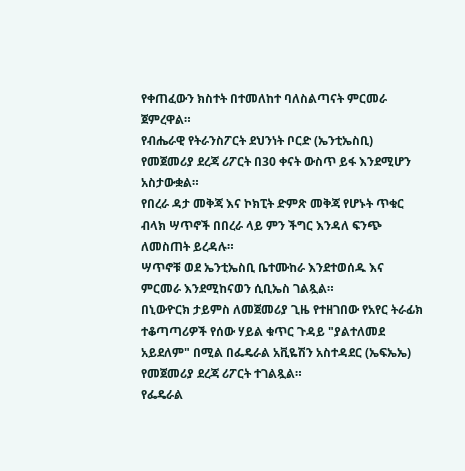የቀጠፈውን ክስተት በተመለከተ ባለስልጣናት ምርመራ ጀምረዋል።
የብሔራዊ የትራንስፖርት ደህንነት ቦርድ (ኤንቲኤስቢ) የመጀመሪያ ደረጃ ሪፖርት በ30 ቀናት ውስጥ ይፋ እንደሚሆን አስታውቋል።
የበረራ ዳታ መቅጃ እና ኮክፒት ድምጽ መቅጃ የሆኑት ጥቁር ብላክ ሣጥኖች በበረራ ላይ ምን ችግር እንዳለ ፍንጭ ለመስጠት ይረዳሉ።
ሣጥኖቹ ወደ ኤንቲኤስቢ ቤተሙከራ እንደተወሰዱ እና ምርመራ እንደሚከናወን ሲቢኤስ ገልጿል።
በኒውዮርክ ታይምስ ለመጀመሪያ ጊዜ የተዘገበው የአየር ትራፊክ ተቆጣጣሪዎች የሰው ሃይል ቁጥር ጉዳይ "ያልተለመደ አይደለም" በሚል በፌዴራል አቪዬሽን አስተዳደር (ኤፍኤኤ) የመጀመሪያ ደረጃ ሪፖርት ተገልጿል።
የፌዴራል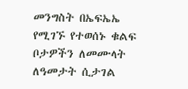መንግስት በኤፍኤኤ የሚገኙ የተወሰኑ ቁልፍ ቦታዎችን ለመሙላት ለዓመታት ሲታገል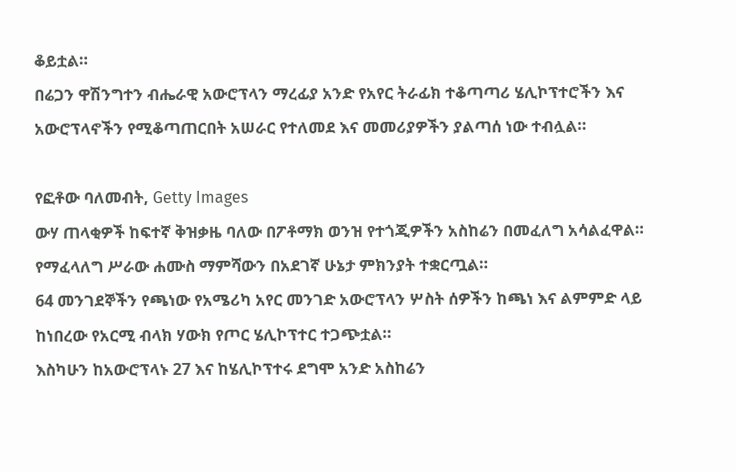ቆይቷል።
በሬጋን ዋሽንግተን ብሔራዊ አውሮፕላን ማረፊያ አንድ የአየር ትራፊክ ተቆጣጣሪ ሄሊኮፕተሮችን እና አውሮፕላኖችን የሚቆጣጠርበት አሠራር የተለመደ እና መመሪያዎችን ያልጣሰ ነው ተብሏል።

የፎቶው ባለመብት, Getty Images
ውሃ ጠላቂዎች ከፍተኛ ቅዝቃዜ ባለው በፖቶማክ ወንዝ የተጎጂዎችን አስከሬን በመፈለግ አሳልፈዋል።
የማፈላለግ ሥራው ሐሙስ ማምሻውን በአደገኛ ሁኔታ ምክንያት ተቋርጧል።
64 መንገደኞችን የጫነው የአሜሪካ አየር መንገድ አውሮፕላን ሦስት ሰዎችን ከጫነ እና ልምምድ ላይ ከነበረው የአርሚ ብላክ ሃውክ የጦር ሄሊኮፕተር ተጋጭቷል።
እስካሁን ከአውሮፕላኑ 27 እና ከሄሊኮፕተሩ ደግሞ አንድ አስከሬን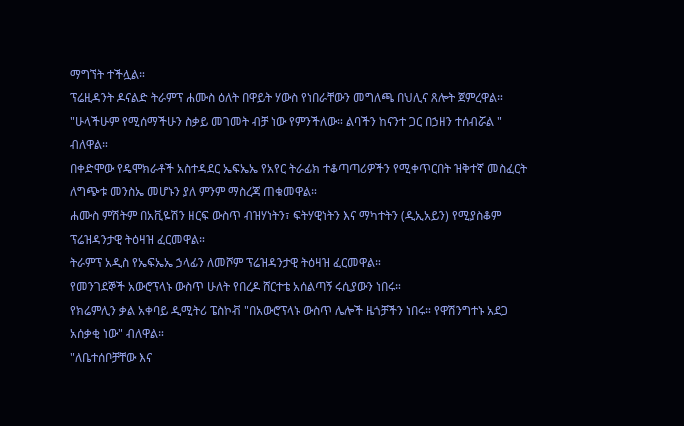ማግኘት ተችሏል።
ፕሬዚዳንት ዶናልድ ትራምፕ ሐሙስ ዕለት በዋይት ሃውስ የነበራቸውን መግለጫ በህሊና ጸሎት ጀምረዋል።
"ሁላችሁም የሚሰማችሁን ስቃይ መገመት ብቻ ነው የምንችለው። ልባችን ከናንተ ጋር በኃዘን ተሰብሯል " ብለዋል።
በቀድሞው የዴሞክራቶች አስተዳደር ኤፍኤኤ የአየር ትራፊክ ተቆጣጣሪዎችን የሚቀጥርበት ዝቅተኛ መስፈርት ለግጭቱ መንስኤ መሆኑን ያለ ምንም ማስረጃ ጠቁመዋል።
ሐሙስ ምሽትም በአቪዬሽን ዘርፍ ውስጥ ብዝሃነትን፣ ፍትሃዊነትን እና ማካተትን (ዲኢአይን) የሚያስቆም ፕሬዝዳንታዊ ትዕዛዝ ፈርመዋል።
ትራምፕ አዲስ የኤፍኤኤ ኃላፊን ለመሾም ፕሬዝዳንታዊ ትዕዛዝ ፈርመዋል።
የመንገደኞች አውሮፕላኑ ውስጥ ሁለት የበረዶ ሸርተቴ አሰልጣኝ ሩሲያውን ነበሩ።
የክሬምሊን ቃል አቀባይ ዲሚትሪ ፔስኮቭ "በአውሮፕላኑ ውስጥ ሌሎች ዜጎቻችን ነበሩ። የዋሽንግተኑ አደጋ አሰቃቂ ነው" ብለዋል።
"ለቤተሰቦቻቸው እና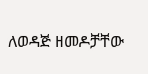ለወዳጅ ዘመዶቻቸው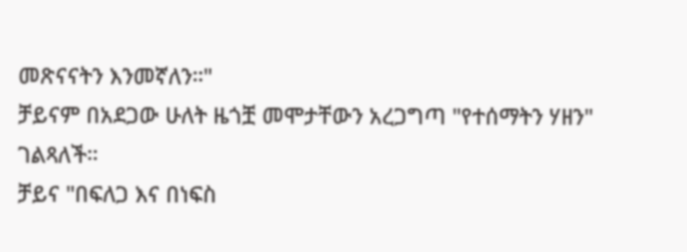መጽናናትን እንመኛለን።"
ቻይናም በአደጋው ሁለት ዜጎቿ መሞታቸውን አረጋግጣ "የተሰማትን ሃዘን" ገልጻለች።
ቻይና "በፍለጋ እና በነፍስ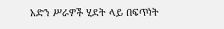አድን ሥራዎች ሂደት ላይ በፍጥነት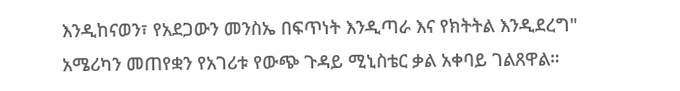እንዲከናወን፣ የአደጋውን መንስኤ በፍጥነት እንዲጣራ እና የክትትል እንዲደረግ" አሜሪካን መጠየቋን የአገሪቱ የውጭ ጉዳይ ሚኒስቴር ቃል አቀባይ ገልጸዋል።